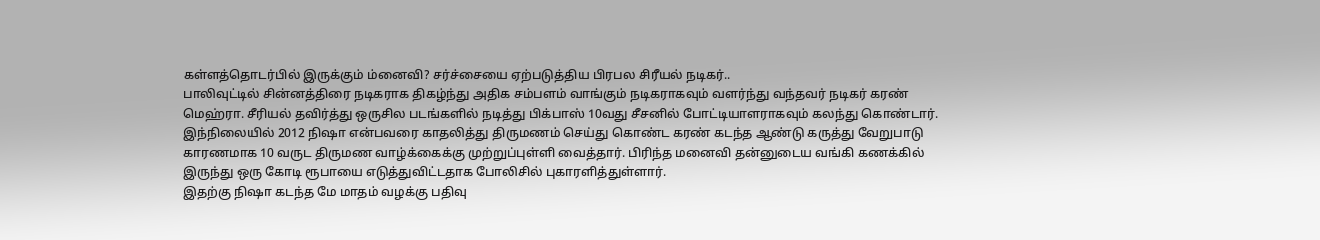கள்ளத்தொடர்பில் இருக்கும் ம்னைவி? சர்ச்சையை ஏற்படுத்திய பிரபல சிரீயல் நடிகர்..
பாலிவுட்டில் சின்னத்திரை நடிகராக திகழ்ந்து அதிக சம்பளம் வாங்கும் நடிகராகவும் வளர்ந்து வந்தவர் நடிகர் கரண் மெஹ்ரா. சீரியல் தவிர்த்து ஒருசில படங்களில் நடித்து பிக்பாஸ் 10வது சீசனில் போட்டியாளராகவும் கலந்து கொண்டார்.
இந்நிலையில் 2012 நிஷா என்பவரை காதலித்து திருமணம் செய்து கொண்ட கரண் கடந்த ஆண்டு கருத்து வேறுபாடு காரணமாக 10 வருட திருமண வாழ்க்கைக்கு முற்றுப்புள்ளி வைத்தார். பிரிந்த மனைவி தன்னுடைய வங்கி கணக்கில் இருந்து ஒரு கோடி ரூபாயை எடுத்துவிட்டதாக போலிசில் புகாரளித்துள்ளார்.
இதற்கு நிஷா கடந்த மே மாதம் வழக்கு பதிவு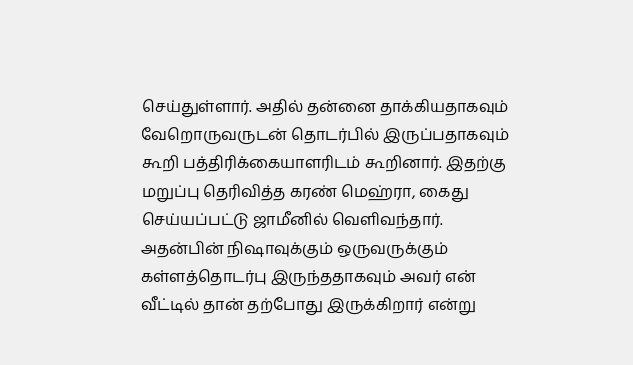செய்துள்ளார். அதில் தன்னை தாக்கியதாகவும் வேறொருவருடன் தொடர்பில் இருப்பதாகவும் கூறி பத்திரிக்கையாளரிடம் கூறினார். இதற்கு மறுப்பு தெரிவித்த கரண் மெஹ்ரா, கைது செய்யப்பட்டு ஜாமீனில் வெளிவந்தார்.
அதன்பின் நிஷாவுக்கும் ஒருவருக்கும் கள்ளத்தொடர்பு இருந்ததாகவும் அவர் என் வீட்டில் தான் தற்போது இருக்கிறார் என்று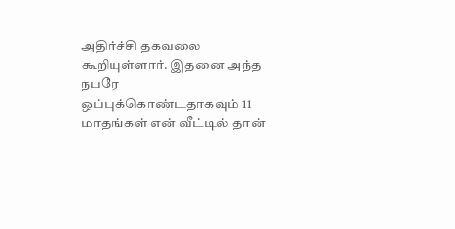அதிர்ச்சி தகவலை கூறியுள்ளார். இதனை அந்த நபரே ஒப்புக்கொண்டதாகவும் 11 மாதங்கள் என் வீட்டில் தான்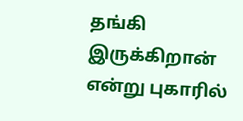தங்கி இருக்கிறான் என்று புகாரில்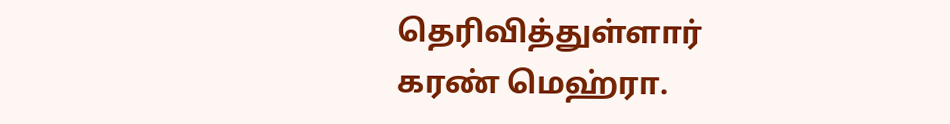தெரிவித்துள்ளார் கரண் மெஹ்ரா.